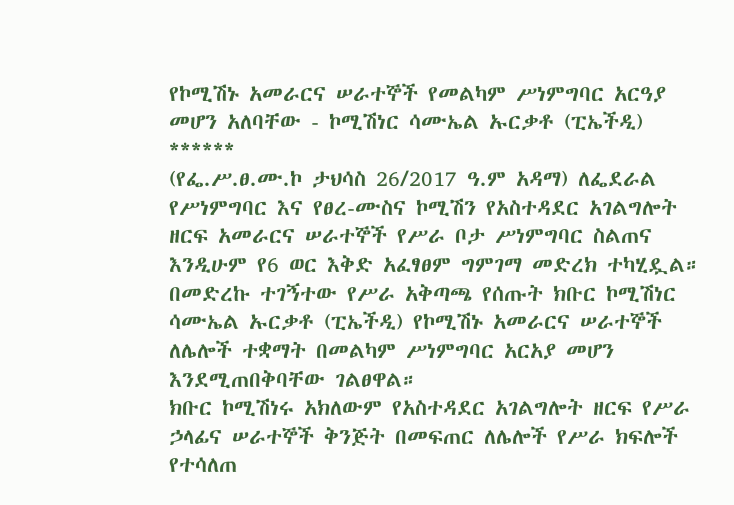የኮሚሽኑ አመራርና ሠራተኞች የመልካም ሥነምግባር አርዓያ መሆን አለባቸው - ኮሚሽነር ሳሙኤል ኡርቃቶ (ፒኤችዲ)
******
(የፌ.ሥ.ፀ.ሙ.ኮ ታህሳስ 26/2017 ዓ.ም አዳማ) ለፌደራል የሥነምግባር እና የፀረ-ሙስና ኮሚሽን የአስተዳደር አገልግሎት ዘርፍ አመራርና ሠራተኞች የሥራ ቦታ ሥነምግባር ስልጠና እንዲሁም የ6 ወር እቅድ አፈፃፀም ግምገማ መድረክ ተካሂዷል።
በመድረኩ ተገኝተው የሥራ አቅጣጫ የሰጡት ክቡር ኮሚሽነር ሳሙኤል ኡርቃቶ (ፒኤችዲ) የኮሚሽኑ አመራርና ሠራተኞች ለሌሎች ተቋማት በመልካም ሥነምግባር አርአያ መሆን እንደሚጠበቅባቸው ገልፀዋል።
ክቡር ኮሚሽነሩ አክለውም የአስተዳደር አገልግሎት ዘርፍ የሥራ ኃላፊና ሠራተኞች ቅንጅት በመፍጠር ለሌሎች የሥራ ክፍሎች የተሳለጠ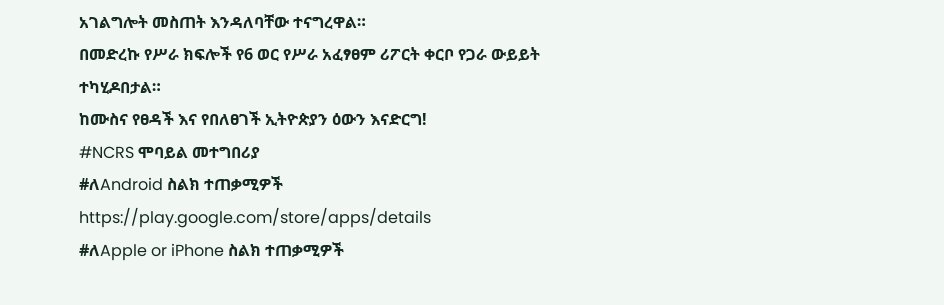አገልግሎት መስጠት እንዳለባቸው ተናግረዋል።
በመድረኩ የሥራ ክፍሎች የ6 ወር የሥራ አፈፃፀም ሪፖርት ቀርቦ የጋራ ውይይት ተካሂዶበታል።
ከሙስና የፀዳች እና የበለፀገች ኢትዮጵያን ዕውን እናድርግ!
#NCRS ሞባይል መተግበሪያ
#ለAndroid ስልክ ተጠቃሚዎች
https://play.google.com/store/apps/details
#ለApple or iPhone ስልክ ተጠቃሚዎች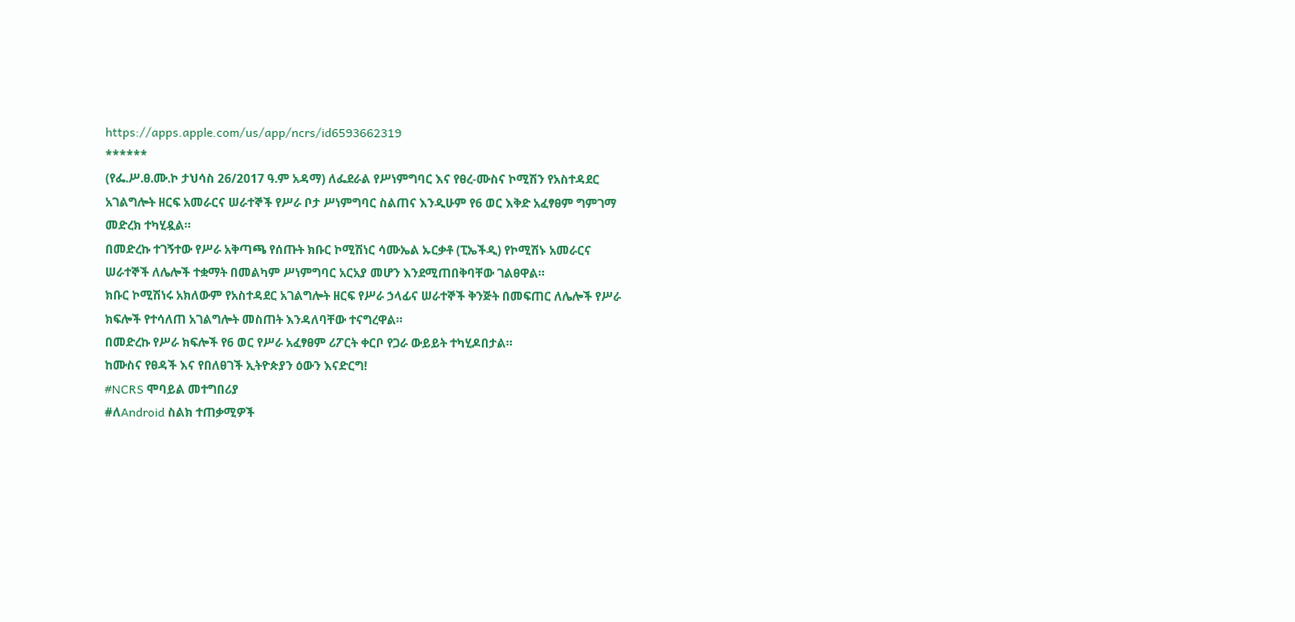https://apps.apple.com/us/app/ncrs/id6593662319
******
(የፌ.ሥ.ፀ.ሙ.ኮ ታህሳስ 26/2017 ዓ.ም አዳማ) ለፌደራል የሥነምግባር እና የፀረ-ሙስና ኮሚሽን የአስተዳደር አገልግሎት ዘርፍ አመራርና ሠራተኞች የሥራ ቦታ ሥነምግባር ስልጠና እንዲሁም የ6 ወር እቅድ አፈፃፀም ግምገማ መድረክ ተካሂዷል።
በመድረኩ ተገኝተው የሥራ አቅጣጫ የሰጡት ክቡር ኮሚሽነር ሳሙኤል ኡርቃቶ (ፒኤችዲ) የኮሚሽኑ አመራርና ሠራተኞች ለሌሎች ተቋማት በመልካም ሥነምግባር አርአያ መሆን እንደሚጠበቅባቸው ገልፀዋል።
ክቡር ኮሚሽነሩ አክለውም የአስተዳደር አገልግሎት ዘርፍ የሥራ ኃላፊና ሠራተኞች ቅንጅት በመፍጠር ለሌሎች የሥራ ክፍሎች የተሳለጠ አገልግሎት መስጠት እንዳለባቸው ተናግረዋል።
በመድረኩ የሥራ ክፍሎች የ6 ወር የሥራ አፈፃፀም ሪፖርት ቀርቦ የጋራ ውይይት ተካሂዶበታል።
ከሙስና የፀዳች እና የበለፀገች ኢትዮጵያን ዕውን እናድርግ!
#NCRS ሞባይል መተግበሪያ
#ለAndroid ስልክ ተጠቃሚዎች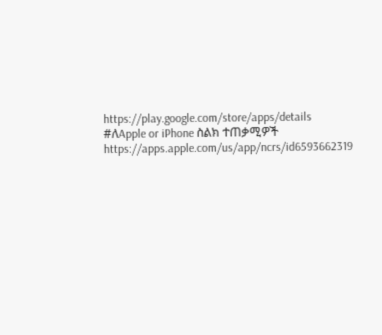https://play.google.com/store/apps/details
#ለApple or iPhone ስልክ ተጠቃሚዎች
https://apps.apple.com/us/app/ncrs/id6593662319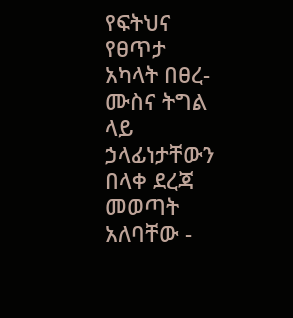የፍትህና የፀጥታ አካላት በፀረ-ሙስና ትግል ላይ ኃላፊነታቸውን በላቀ ደረጃ መወጣት አለባቸው -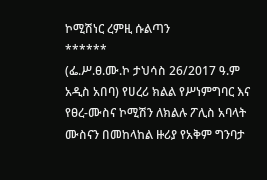ኮሚሽነር ረምዚ ሱልጣን
******
(ፌ.ሥ.ፀ.ሙ.ኮ ታህሳስ 26/2017 ዓ.ም አዲስ አበባ) የሀረሪ ክልል የሥነምግባር እና የፀረ-ሙስና ኮሚሽን ለክልሉ ፖሊስ አባላት ሙስናን በመከላከል ዙሪያ የአቅም ግንባታ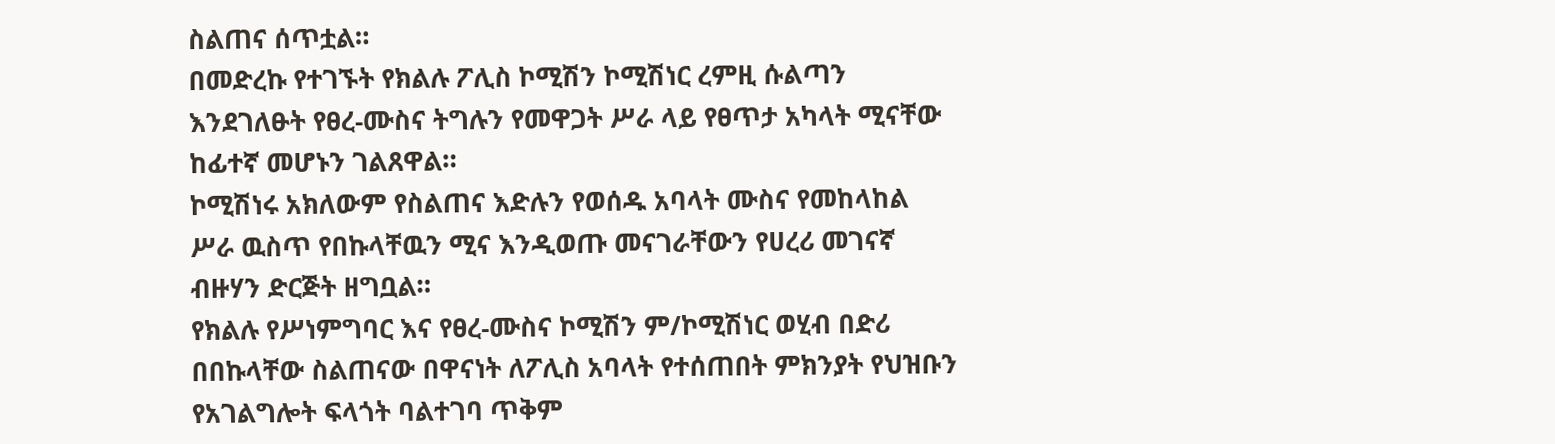ስልጠና ሰጥቷል።
በመድረኩ የተገኙት የክልሉ ፖሊስ ኮሚሽን ኮሚሽነር ረምዚ ሱልጣን እንደገለፁት የፀረ-ሙስና ትግሉን የመዋጋት ሥራ ላይ የፀጥታ አካላት ሚናቸው ከፊተኛ መሆኑን ገልጸዋል።
ኮሚሽነሩ አክለውም የስልጠና እድሉን የወሰዱ አባላት ሙስና የመከላከል ሥራ ዉስጥ የበኩላቸዉን ሚና እንዲወጡ መናገራቸውን የሀረሪ መገናኛ ብዙሃን ድርጅት ዘግቧል።
የክልሉ የሥነምግባር እና የፀረ-ሙስና ኮሚሽን ም/ኮሚሽነር ወሂብ በድሪ በበኩላቸው ስልጠናው በዋናነት ለፖሊስ አባላት የተሰጠበት ምክንያት የህዝቡን የአገልግሎት ፍላጎት ባልተገባ ጥቅም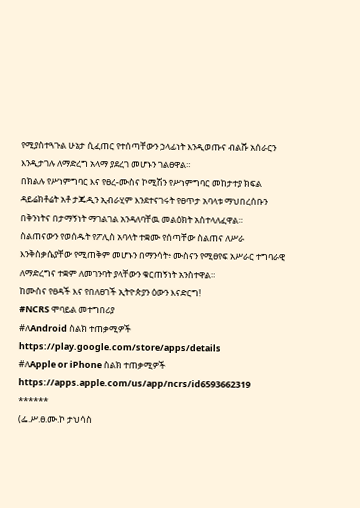የሚያስተጓጉል ሁኔታ ሲፈጠር የተሰጣቸውን ኃላፊነት እንዲወጡና ብልሹ አሰራርን እንዲታገሉ ለማድረግ አላማ ያደረገ መሆኑን ገልፀዋል።
በክልሉ የሥነምግባር እና የፀረ-ሙስና ኮሚሽን የሥነምግባር መከታተያ ክፍል ዳይሬክቶሬት አቶ ታጁዲን ኢብራሂም እንደተናገሩት የፀጥታ አባላቱ ማህበረሰቡን በቅንነትና በታማኝነት ማገልገል አንዳለባቸዉ መልዕክት አስተላለፈዋል።
ስልጠናውን የወሰዱት የፖሊስ አባላት ተቋሙ የሰጣቸው ስልጠና ለሥራ እንቅስቃሴያቸው የሚጠቅም መሆኑን በማንሳት፥ ሙስናን የሚፀየፍ አሥራር ተግባራዊ ለማድረግና ተቋም ለመገንባት ያላቸውን ቁርጠኝነት አንስተዋል።
ከሙስና የፀዳች እና የበለፀገች ኢትዮጵያን ዕውን እናድርግ!
#NCRS ሞባይል መተግበሪያ
#ለAndroid ስልክ ተጠቃሚዎች
https://play.google.com/store/apps/details
#ለApple or iPhone ስልክ ተጠቃሚዎች
https://apps.apple.com/us/app/ncrs/id6593662319
******
(ፌ.ሥ.ፀ.ሙ.ኮ ታህሳስ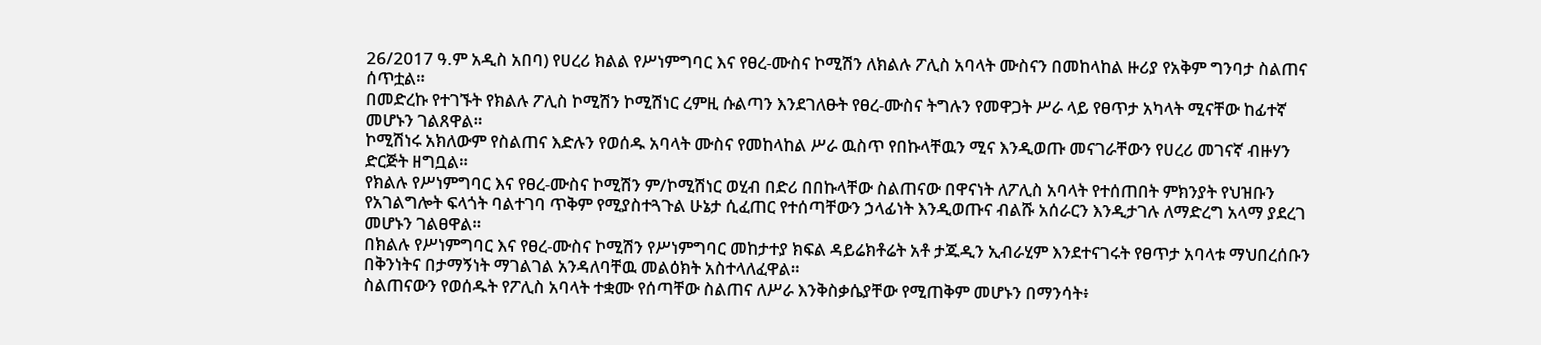26/2017 ዓ.ም አዲስ አበባ) የሀረሪ ክልል የሥነምግባር እና የፀረ-ሙስና ኮሚሽን ለክልሉ ፖሊስ አባላት ሙስናን በመከላከል ዙሪያ የአቅም ግንባታ ስልጠና ሰጥቷል።
በመድረኩ የተገኙት የክልሉ ፖሊስ ኮሚሽን ኮሚሽነር ረምዚ ሱልጣን እንደገለፁት የፀረ-ሙስና ትግሉን የመዋጋት ሥራ ላይ የፀጥታ አካላት ሚናቸው ከፊተኛ መሆኑን ገልጸዋል።
ኮሚሽነሩ አክለውም የስልጠና እድሉን የወሰዱ አባላት ሙስና የመከላከል ሥራ ዉስጥ የበኩላቸዉን ሚና እንዲወጡ መናገራቸውን የሀረሪ መገናኛ ብዙሃን ድርጅት ዘግቧል።
የክልሉ የሥነምግባር እና የፀረ-ሙስና ኮሚሽን ም/ኮሚሽነር ወሂብ በድሪ በበኩላቸው ስልጠናው በዋናነት ለፖሊስ አባላት የተሰጠበት ምክንያት የህዝቡን የአገልግሎት ፍላጎት ባልተገባ ጥቅም የሚያስተጓጉል ሁኔታ ሲፈጠር የተሰጣቸውን ኃላፊነት እንዲወጡና ብልሹ አሰራርን እንዲታገሉ ለማድረግ አላማ ያደረገ መሆኑን ገልፀዋል።
በክልሉ የሥነምግባር እና የፀረ-ሙስና ኮሚሽን የሥነምግባር መከታተያ ክፍል ዳይሬክቶሬት አቶ ታጁዲን ኢብራሂም እንደተናገሩት የፀጥታ አባላቱ ማህበረሰቡን በቅንነትና በታማኝነት ማገልገል አንዳለባቸዉ መልዕክት አስተላለፈዋል።
ስልጠናውን የወሰዱት የፖሊስ አባላት ተቋሙ የሰጣቸው ስልጠና ለሥራ እንቅስቃሴያቸው የሚጠቅም መሆኑን በማንሳት፥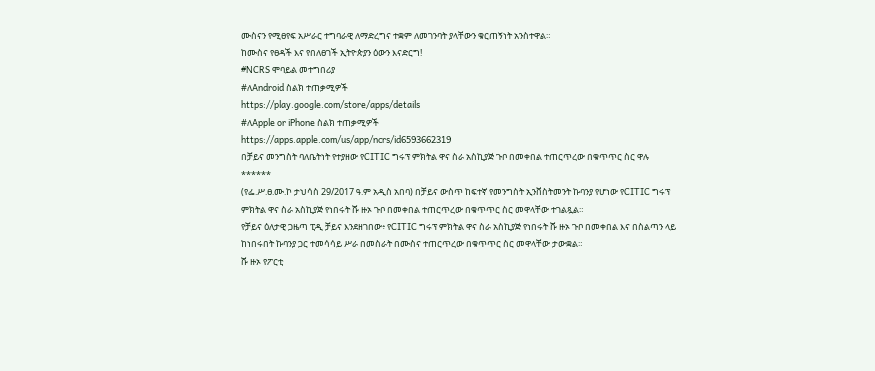ሙስናን የሚፀየፍ አሥራር ተግባራዊ ለማድረግና ተቋም ለመገንባት ያላቸውን ቁርጠኝነት አንስተዋል።
ከሙስና የፀዳች እና የበለፀገች ኢትዮጵያን ዕውን እናድርግ!
#NCRS ሞባይል መተግበሪያ
#ለAndroid ስልክ ተጠቃሚዎች
https://play.google.com/store/apps/details
#ለApple or iPhone ስልክ ተጠቃሚዎች
https://apps.apple.com/us/app/ncrs/id6593662319
በቻይና መንግስት ባለቤትነት የተያዘው የCITIC ግሩፕ ምክትል ዋና ስራ አስኪያጅ ጉቦ በመቀበል ተጠርጥረው በቁጥጥር ስር ዋሉ
******
(የፌ.ሥ.ፀ.ሙ.ኮ ታህሳስ 29/2017 ዓ.ም አዲስ አበባ) በቻይና ውስጥ ከፍተኛ የመንግስት ኢንቨስትመንት ኩባንያ የሆነው የCITIC ግሩፕ ምክትል ዋና ስራ አስኪያጅ የነበሩት ሹ ዙኦ ጉቦ በመቀበል ተጠርጥረው በቁጥጥር ስር መዋላቸው ተገልጿል።
የቻይና ዕለታዊ ጋዜጣ ፒዲ ቻይና እንደዘገበው፥ የCITIC ግሩፕ ምክትል ዋና ስራ አስኪያጅ የነበሩት ሹ ዙኦ ጉቦ በመቀበል እና በስልጣን ላይ ከነበሩበት ኩባንያ ጋር ተመሳሳይ ሥራ በመስራት በሙስና ተጠርጥረው በቁጥጥር ስር መዋላቸው ታውቋል።
ሹ ዙኦ የፖርቲ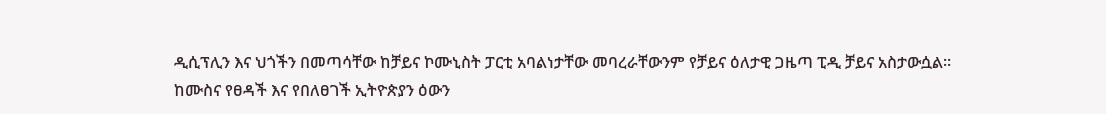ዲሲፕሊን እና ህጎችን በመጣሳቸው ከቻይና ኮሙኒስት ፓርቲ አባልነታቸው መባረራቸውንም የቻይና ዕለታዊ ጋዜጣ ፒዲ ቻይና አስታውሷል።
ከሙስና የፀዳች እና የበለፀገች ኢትዮጵያን ዕውን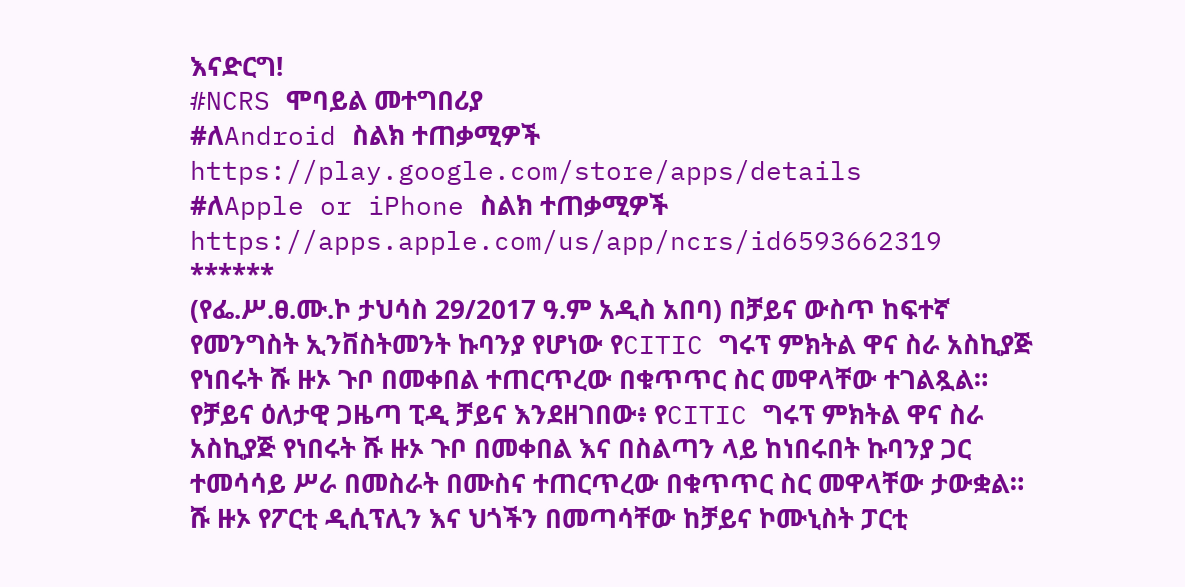እናድርግ!
#NCRS ሞባይል መተግበሪያ
#ለAndroid ስልክ ተጠቃሚዎች
https://play.google.com/store/apps/details
#ለApple or iPhone ስልክ ተጠቃሚዎች
https://apps.apple.com/us/app/ncrs/id6593662319
******
(የፌ.ሥ.ፀ.ሙ.ኮ ታህሳስ 29/2017 ዓ.ም አዲስ አበባ) በቻይና ውስጥ ከፍተኛ የመንግስት ኢንቨስትመንት ኩባንያ የሆነው የCITIC ግሩፕ ምክትል ዋና ስራ አስኪያጅ የነበሩት ሹ ዙኦ ጉቦ በመቀበል ተጠርጥረው በቁጥጥር ስር መዋላቸው ተገልጿል።
የቻይና ዕለታዊ ጋዜጣ ፒዲ ቻይና እንደዘገበው፥ የCITIC ግሩፕ ምክትል ዋና ስራ አስኪያጅ የነበሩት ሹ ዙኦ ጉቦ በመቀበል እና በስልጣን ላይ ከነበሩበት ኩባንያ ጋር ተመሳሳይ ሥራ በመስራት በሙስና ተጠርጥረው በቁጥጥር ስር መዋላቸው ታውቋል።
ሹ ዙኦ የፖርቲ ዲሲፕሊን እና ህጎችን በመጣሳቸው ከቻይና ኮሙኒስት ፓርቲ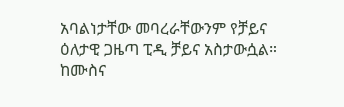አባልነታቸው መባረራቸውንም የቻይና ዕለታዊ ጋዜጣ ፒዲ ቻይና አስታውሷል።
ከሙስና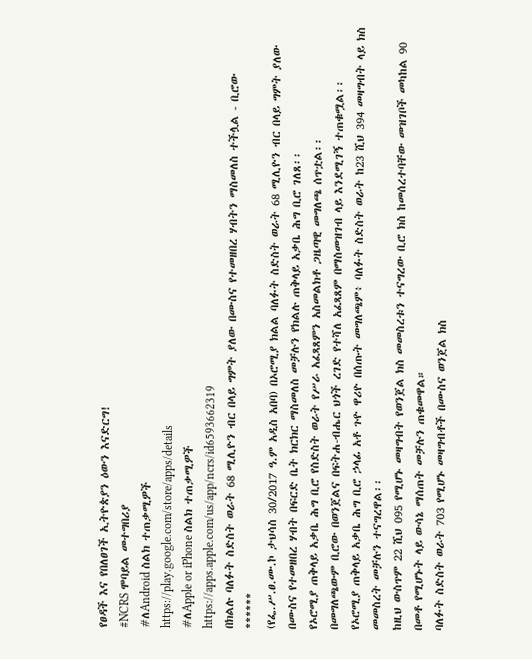የፀዳች እና የበለፀገች ኢትዮጵያን ዕውን እናድርግ!
#NCRS ሞባይል መተግበሪያ
#ለAndroid ስልክ ተጠቃሚዎች
https://play.google.com/store/apps/details
#ለApple or iPhone ስልክ ተጠቃሚዎች
https://apps.apple.com/us/app/ncrs/id6593662319
በክልሉ ባለፉት ስድስት ወራት 68 ሚሊዮን ብር በላይ ግምት ያለው በሙስና የተመዘበረ ሃብትን ማስመለስ ተችሏል - ቢሮው
******
(የፌ.ሥ.ፀ.ሙ.ኮ ታህሳስ 30/2017 ዓ.ም አዲስ አበባ) በኦሮሚያ ክልል ባለፉት ስድስት ወራት 68 ሚሊዮን ብር በላይ ግምት ያለው በሙስና የተመዘበረ ሃብት በፍርድ ቤት ክርክር ማስመለስ መቻሉን የክልሉ ጠቅላይ አቃቤ ሕግ ቢሮ ገለጸ፡፡
የኦሮሚያ ጠቅላይ አቃቤ ሕግ ቢሮ የስድስት ወራት የሥራ አፈጻጸምን አስመልክቶ ጋዜጣዊ መግለጫ ሰጥቷል፡፡
በመግለጫውም ቢሮው በወንጀልና በፍትሐ-ብሔር ህጎች ረገድ የተሻለ አፈጻጸም በማስመዝገብ ላይ እንደሚገኝ ተጠቁሟል፡፡
የኦሮሚያ ጠቅላይ አቃቤ ሕግ ቢሮ ኃላፊ አቶ ጉዮ ዋሪዮ በሰጡት መግለጫም፥ ባለፉት ስድስት ወራት ከ23 ሺህ 394 መዛግብት ላይ ክስ መመስረት መቻሉን ተናግረዋል፡፡
ከዚህ ውስጥም 22 ሺህ 095 የሚሆኑ መዛግብት የወንጀል ክስ መመስረቱን ተናግረው ቢሮ ክስ ከመሰረተባቸው መዝገቦች መካከል 90 በመቶ የሚሆኑት ላይ ውሳኔ ማሰጠት መቻሉን ጠቁመዋል።
ባለፉት ስድስት ወራት 703 የሚሆኑ መዛግብቶች በሙስና ወንጀል ክስ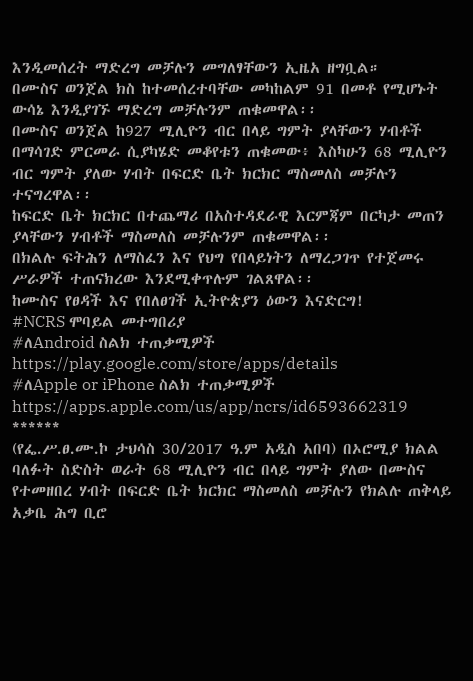እንዲመሰረት ማድረግ መቻሉን መግለፃቸውን ኢዜአ ዘግቧል።
በሙስና ወንጀል ክስ ከተመሰረተባቸው መካከልም 91 በመቶ የሚሆኑት ውሳኔ እንዲያገኙ ማድረግ መቻሉንም ጠቁመዋል፡፡
በሙስና ወንጀል ከ927 ሚሊዮን ብር በላይ ግምት ያላቸውን ሃብቶች በማሳገድ ምርመራ ሲያካሄድ መቆየቱን ጠቁመው፥ እስካሁን 68 ሚሊዮን ብር ግምት ያለው ሃብት በፍርድ ቤት ክርክር ማስመለስ መቻሉን ተናግረዋል፡፡
ከፍርድ ቤት ክርክር በተጨማሪ በአስተዳደራዊ እርምጃም በርካታ መጠን ያላቸውን ሃብቶች ማስመለስ መቻሉንም ጠቁመዋል፡፡
በክልሉ ፍትሕን ለማስፈን እና የህግ የበላይነትን ለማረጋገጥ የተጀመሩ ሥራዎች ተጠናክረው እንደሚቀጥሉም ገልጸዋል፡፡
ከሙስና የፀዳች እና የበለፀገች ኢትዮጵያን ዕውን እናድርግ!
#NCRS ሞባይል መተግበሪያ
#ለAndroid ስልክ ተጠቃሚዎች
https://play.google.com/store/apps/details
#ለApple or iPhone ስልክ ተጠቃሚዎች
https://apps.apple.com/us/app/ncrs/id6593662319
******
(የፌ.ሥ.ፀ.ሙ.ኮ ታህሳስ 30/2017 ዓ.ም አዲስ አበባ) በኦሮሚያ ክልል ባለፉት ስድስት ወራት 68 ሚሊዮን ብር በላይ ግምት ያለው በሙስና የተመዘበረ ሃብት በፍርድ ቤት ክርክር ማስመለስ መቻሉን የክልሉ ጠቅላይ አቃቤ ሕግ ቢሮ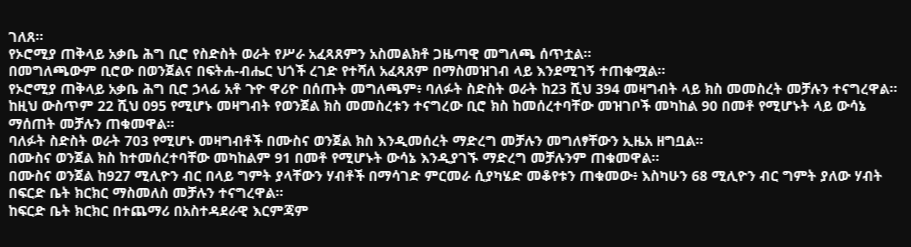ገለጸ፡፡
የኦሮሚያ ጠቅላይ አቃቤ ሕግ ቢሮ የስድስት ወራት የሥራ አፈጻጸምን አስመልክቶ ጋዜጣዊ መግለጫ ሰጥቷል፡፡
በመግለጫውም ቢሮው በወንጀልና በፍትሐ-ብሔር ህጎች ረገድ የተሻለ አፈጻጸም በማስመዝገብ ላይ እንደሚገኝ ተጠቁሟል፡፡
የኦሮሚያ ጠቅላይ አቃቤ ሕግ ቢሮ ኃላፊ አቶ ጉዮ ዋሪዮ በሰጡት መግለጫም፥ ባለፉት ስድስት ወራት ከ23 ሺህ 394 መዛግብት ላይ ክስ መመስረት መቻሉን ተናግረዋል፡፡
ከዚህ ውስጥም 22 ሺህ 095 የሚሆኑ መዛግብት የወንጀል ክስ መመስረቱን ተናግረው ቢሮ ክስ ከመሰረተባቸው መዝገቦች መካከል 90 በመቶ የሚሆኑት ላይ ውሳኔ ማሰጠት መቻሉን ጠቁመዋል።
ባለፉት ስድስት ወራት 703 የሚሆኑ መዛግብቶች በሙስና ወንጀል ክስ እንዲመሰረት ማድረግ መቻሉን መግለፃቸውን ኢዜአ ዘግቧል።
በሙስና ወንጀል ክስ ከተመሰረተባቸው መካከልም 91 በመቶ የሚሆኑት ውሳኔ እንዲያገኙ ማድረግ መቻሉንም ጠቁመዋል፡፡
በሙስና ወንጀል ከ927 ሚሊዮን ብር በላይ ግምት ያላቸውን ሃብቶች በማሳገድ ምርመራ ሲያካሄድ መቆየቱን ጠቁመው፥ እስካሁን 68 ሚሊዮን ብር ግምት ያለው ሃብት በፍርድ ቤት ክርክር ማስመለስ መቻሉን ተናግረዋል፡፡
ከፍርድ ቤት ክርክር በተጨማሪ በአስተዳደራዊ እርምጃም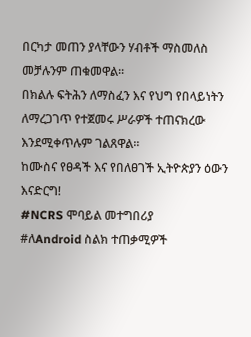በርካታ መጠን ያላቸውን ሃብቶች ማስመለስ መቻሉንም ጠቁመዋል፡፡
በክልሉ ፍትሕን ለማስፈን እና የህግ የበላይነትን ለማረጋገጥ የተጀመሩ ሥራዎች ተጠናክረው እንደሚቀጥሉም ገልጸዋል፡፡
ከሙስና የፀዳች እና የበለፀገች ኢትዮጵያን ዕውን እናድርግ!
#NCRS ሞባይል መተግበሪያ
#ለAndroid ስልክ ተጠቃሚዎች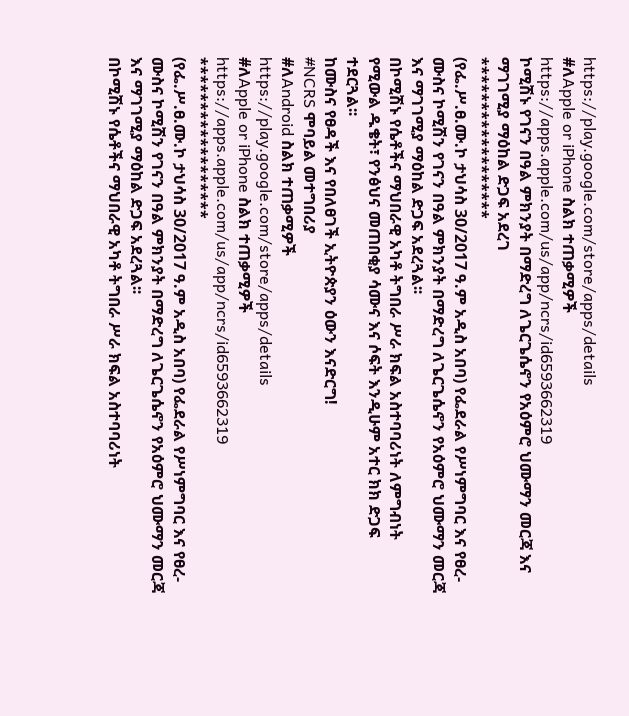https://play.google.com/store/apps/details
#ለApple or iPhone ስልክ ተጠቃሚዎች
https://apps.apple.com/us/app/ncrs/id6593662319
ኮሚሽኑ የገናን በዓል ምክንያት በማድረግ ለጌርጌሴኖን የአዕምሮ ህሙማን መርጃ እና ማገገሚያ ማዕከል ድጋፍ አደረገ
******************
(የፌ.ሥ.ፀ.ሙ.ኮ ታህሳስ 30/2017 ዓ.ም አዲስ አበባ) የፌደራል የሥነምግባር እና የፀረ-ሙስና ኮሚሽን የገናን በዓል ምክንያት በማድረግ ለጌርጌሴኖን የአዕምሮ ህሙማን መርጃ እና ማገገሚያ ማዕከል ድጋፍ አደረጓል፡፡
በኮሚሽኑ የሴቶችና ማህበራዊ አካቶ ትግበራ ሥራ ክፍል አስተባባሪነት ለምግብነት የሚውል ዱቄት፣ የንፅህና መጠበቂያ ሳሙና እና ሶፍት እንዲሁም አተር ክክ ድጋፍ ተደርጓል፡፡
ከሙስና የፀዳች እና የበለፀገች ኢትዮጵያን ዕውን እናድርግ!
#NCRS ሞባይል መተግበሪያ
#ለAndroid ስልክ ተጠቃሚዎች
https://play.google.com/store/apps/details
#ለApple or iPhone ስልክ ተጠቃሚዎች
https://apps.apple.com/us/app/ncrs/id6593662319
******************
(የፌ.ሥ.ፀ.ሙ.ኮ ታህሳስ 30/2017 ዓ.ም አዲስ አበባ) የፌደራል የሥነምግባር እና የፀረ-ሙስና ኮሚሽን የገናን በዓል ምክንያት በማድረግ ለጌርጌሴኖን የአዕምሮ ህሙማን መርጃ እና ማገገሚያ ማዕከል ድጋፍ አደረጓል፡፡
በኮሚሽኑ የሴቶችና ማህበራዊ አካቶ ትግበራ ሥራ ክፍል አስተባባሪነት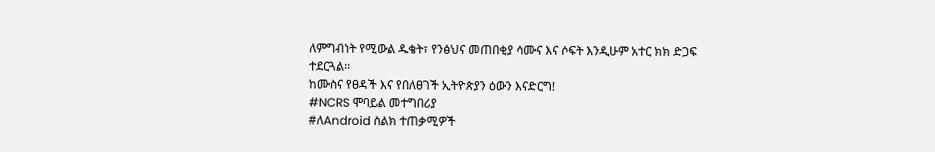ለምግብነት የሚውል ዱቄት፣ የንፅህና መጠበቂያ ሳሙና እና ሶፍት እንዲሁም አተር ክክ ድጋፍ ተደርጓል፡፡
ከሙስና የፀዳች እና የበለፀገች ኢትዮጵያን ዕውን እናድርግ!
#NCRS ሞባይል መተግበሪያ
#ለAndroid ስልክ ተጠቃሚዎች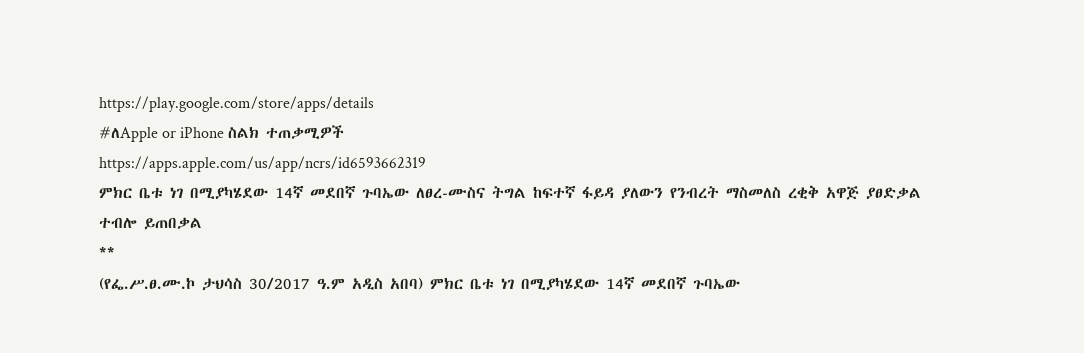https://play.google.com/store/apps/details
#ለApple or iPhone ስልክ ተጠቃሚዎች
https://apps.apple.com/us/app/ncrs/id6593662319
ምክር ቤቱ ነገ በሚያካሄደው 14ኛ መደበኛ ጉባኤው ለፀረ-ሙስና ትግል ከፍተኛ ፋይዳ ያለውን የንብረት ማስመለስ ረቂቅ አዋጅ ያፀድቃል ተብሎ ይጠበቃል
**
(የፌ.ሥ.ፀ.ሙ.ኮ ታህሳስ 30/2017 ዓ.ም አዲስ አበባ) ምክር ቤቱ ነገ በሚያካሄደው 14ኛ መደበኛ ጉባኤው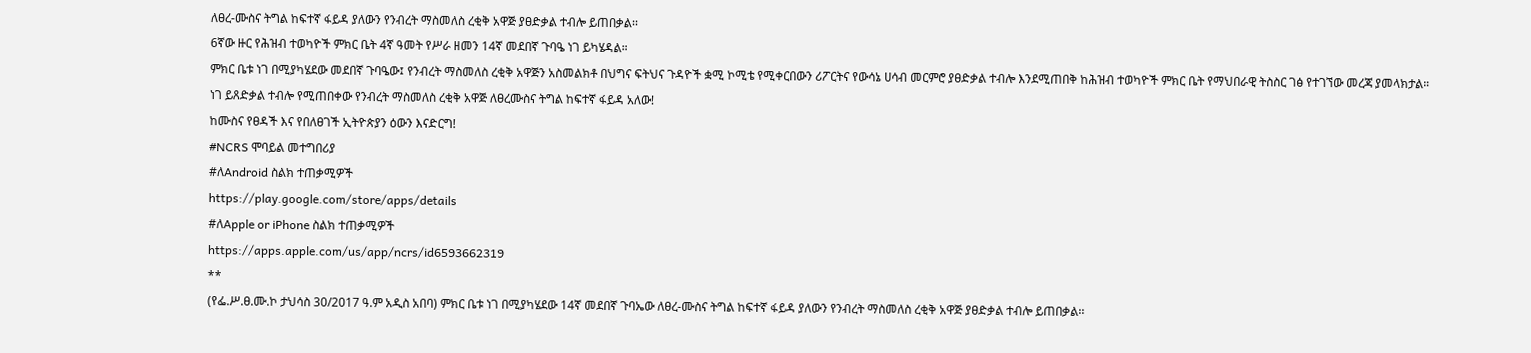ለፀረ-ሙስና ትግል ከፍተኛ ፋይዳ ያለውን የንብረት ማስመለስ ረቂቅ አዋጅ ያፀድቃል ተብሎ ይጠበቃል፡፡
6ኛው ዙር የሕዝብ ተወካዮች ምክር ቤት 4ኛ ዓመት የሥራ ዘመን 14ኛ መደበኛ ጉባዔ ነገ ይካሄዳል።
ምክር ቤቱ ነገ በሚያካሄደው መደበኛ ጉባዔው፤ የንብረት ማስመለስ ረቂቅ አዋጅን አስመልክቶ በህግና ፍትህና ጉዳዮች ቋሚ ኮሚቴ የሚቀርበውን ሪፖርትና የውሳኔ ሀሳብ መርምሮ ያፀድቃል ተብሎ እንደሚጠበቅ ከሕዝብ ተወካዮች ምክር ቤት የማህበራዊ ትስስር ገፅ የተገኘው መረጃ ያመላክታል።
ነገ ይጸድቃል ተብሎ የሚጠበቀው የንብረት ማስመለስ ረቂቅ አዋጅ ለፀረሙስና ትግል ከፍተኛ ፋይዳ አለው!
ከሙስና የፀዳች እና የበለፀገች ኢትዮጵያን ዕውን እናድርግ!
#NCRS ሞባይል መተግበሪያ
#ለAndroid ስልክ ተጠቃሚዎች
https://play.google.com/store/apps/details
#ለApple or iPhone ስልክ ተጠቃሚዎች
https://apps.apple.com/us/app/ncrs/id6593662319
**
(የፌ.ሥ.ፀ.ሙ.ኮ ታህሳስ 30/2017 ዓ.ም አዲስ አበባ) ምክር ቤቱ ነገ በሚያካሄደው 14ኛ መደበኛ ጉባኤው ለፀረ-ሙስና ትግል ከፍተኛ ፋይዳ ያለውን የንብረት ማስመለስ ረቂቅ አዋጅ ያፀድቃል ተብሎ ይጠበቃል፡፡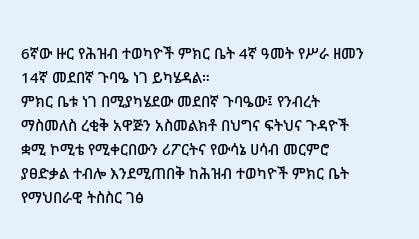6ኛው ዙር የሕዝብ ተወካዮች ምክር ቤት 4ኛ ዓመት የሥራ ዘመን 14ኛ መደበኛ ጉባዔ ነገ ይካሄዳል።
ምክር ቤቱ ነገ በሚያካሄደው መደበኛ ጉባዔው፤ የንብረት ማስመለስ ረቂቅ አዋጅን አስመልክቶ በህግና ፍትህና ጉዳዮች ቋሚ ኮሚቴ የሚቀርበውን ሪፖርትና የውሳኔ ሀሳብ መርምሮ ያፀድቃል ተብሎ እንደሚጠበቅ ከሕዝብ ተወካዮች ምክር ቤት የማህበራዊ ትስስር ገፅ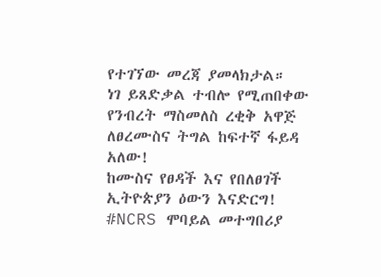የተገኘው መረጃ ያመላክታል።
ነገ ይጸድቃል ተብሎ የሚጠበቀው የንብረት ማስመለስ ረቂቅ አዋጅ ለፀረሙስና ትግል ከፍተኛ ፋይዳ አለው!
ከሙስና የፀዳች እና የበለፀገች ኢትዮጵያን ዕውን እናድርግ!
#NCRS ሞባይል መተግበሪያ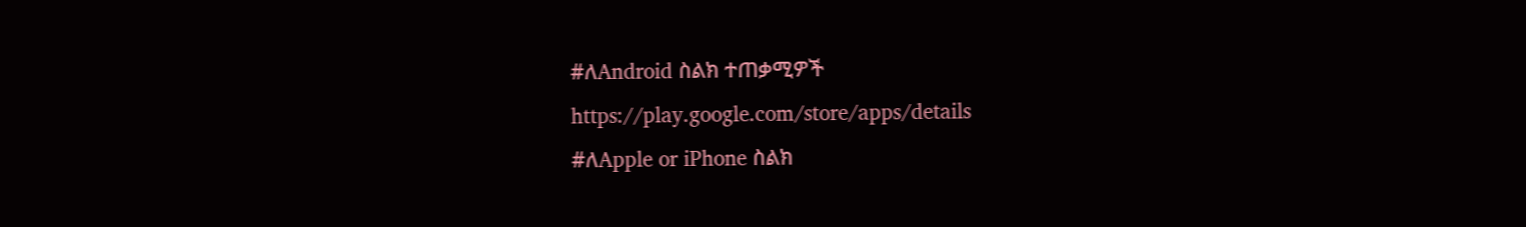#ለAndroid ስልክ ተጠቃሚዎች
https://play.google.com/store/apps/details
#ለApple or iPhone ስልክ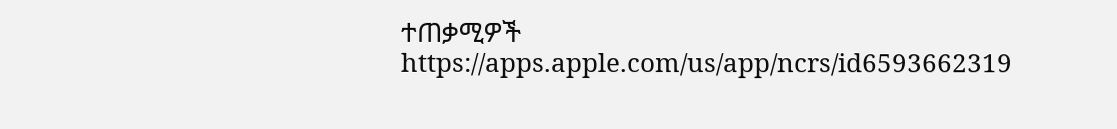ተጠቃሚዎች
https://apps.apple.com/us/app/ncrs/id6593662319